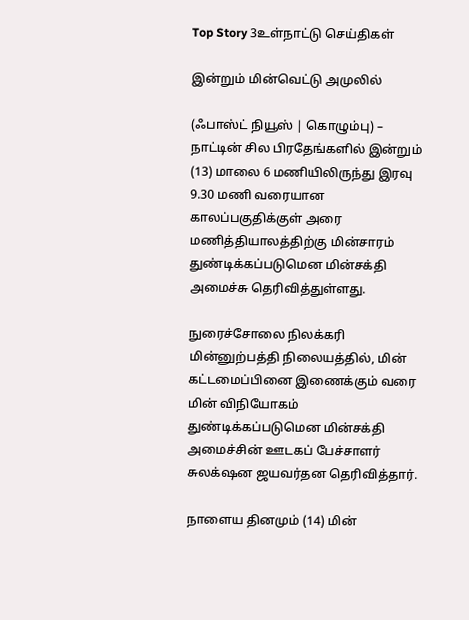Top Story 3உள்நாட்டு செய்திகள்

இன்றும் மின்வெட்டு அமுலில்

(ஃபாஸ்ட் நியூஸ் | கொழும்பு) – நாட்டின் சில பிரதேங்களில் இன்றும் (13) மாலை 6 மணியிலிருந்து இரவு 9.30 மணி வரையான காலப்பகுதிக்குள் அரை மணித்தியாலத்திற்கு மின்சாரம் துண்டிக்கப்படுமென மின்சக்தி அமைச்சு தெரிவித்துள்ளது.

நுரைச்சோலை நிலக்கரி மின்னுற்பத்தி நிலையத்தில், மின் கட்டமைப்பினை இணைக்கும் வரை மின் விநியோகம் துண்டிக்கப்படுமென மின்சக்தி அமைச்சின் ஊடகப் பேச்சாளர் சுலக்‌ஷன ஜயவர்தன தெரிவித்தார்.

நாளைய தினமும் (14) மின்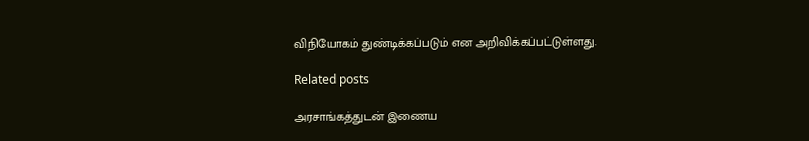விநியோகம் துண்டிக்கப்படும் என அறிவிக்கப்பட்டுள்ளது.

Related posts

அரசாங்கத்துடன் இணைய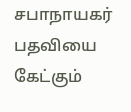சபாநாயகர் பதவியை கேட்கும்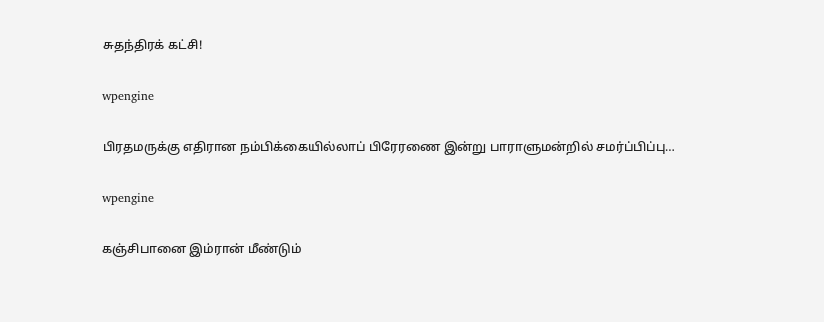சுதந்திரக் கட்சி!

wpengine

பிரதமருக்கு எதிரான நம்பிக்கையில்லாப் பிரேரணை இன்று பாராளுமன்றில் சமர்ப்பிப்பு…

wpengine

கஞ்சிபானை இம்ரான் மீண்டும்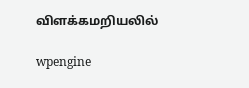விளக்கமறியலில்

wpengine